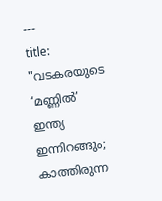---
title: "വടകരയുടെ ‘മണ്ണിൽ’ ഇന്ത്യ ഇന്നിറങ്ങും; കാത്തിരുന്ന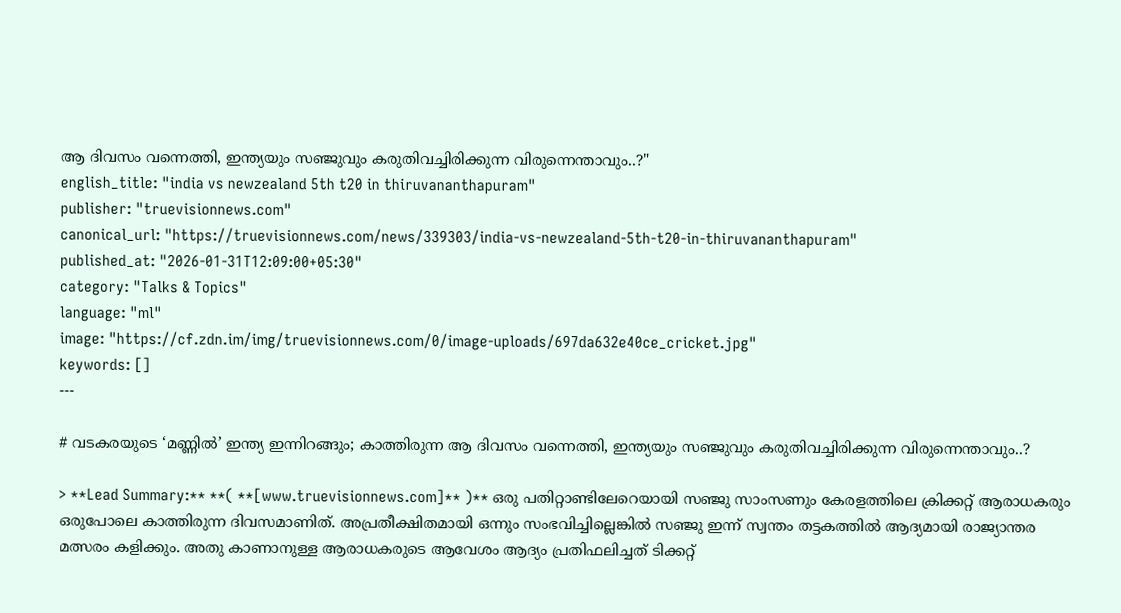ആ ദിവസം വന്നെത്തി, ഇന്ത്യയും സഞ്ജുവും കരുതിവച്ചിരിക്കുന്ന വിരുന്നെന്താവും..?"
english_title: "india vs newzealand 5th t20 in thiruvananthapuram"
publisher: "truevisionnews.com"
canonical_url: "https://truevisionnews.com/news/339303/india-vs-newzealand-5th-t20-in-thiruvananthapuram"
published_at: "2026-01-31T12:09:00+05:30"
category: "Talks & Topics"
language: "ml"
image: "https://cf.zdn.im/img/truevisionnews.com/0/image-uploads/697da632e40ce_cricket.jpg"
keywords: []
---

# വടകരയുടെ ‘മണ്ണിൽ’ ഇന്ത്യ ഇന്നിറങ്ങും; കാത്തിരുന്ന ആ ദിവസം വന്നെത്തി, ഇന്ത്യയും സഞ്ജുവും കരുതിവച്ചിരിക്കുന്ന വിരുന്നെന്താവും..?

> **Lead Summary:** **( **[www.truevisionnews.com]** )** ഒരു പതിറ്റാണ്ടിലേറെയായി സഞ്ജു സാംസണും കേരളത്തിലെ ക്രിക്കറ്റ് ആരാധകരും ഒരുപോലെ കാത്തിരുന്ന ദിവസമാണിത്. അപ്രതീക്ഷിതമായി ഒന്നും സംഭവിച്ചില്ലെങ്കിൽ സഞ്ജു ഇന്ന് സ്വന്തം തട്ടകത്തിൽ ആദ്യമായി രാജ്യാന്തര മത്സരം കളിക്കും. അതു കാണാനുള്ള ആരാധകരുടെ ആവേശം ആദ്യം പ്രതിഫലിച്ചത് ടിക്കറ്റ്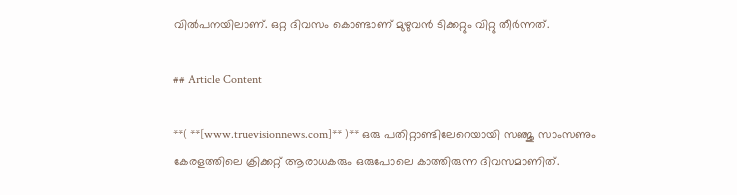വിൽപനയിലാണ്. ഒറ്റ ദിവസം കൊണ്ടാണ് മുഴുവൻ ടിക്കറ്റും വിറ്റു തീർന്നത്.

## Article Content

**( **[www.truevisionnews.com]** )** ഒരു പതിറ്റാണ്ടിലേറെയായി സഞ്ജു സാംസണും കേരളത്തിലെ ക്രിക്കറ്റ് ആരാധകരും ഒരുപോലെ കാത്തിരുന്ന ദിവസമാണിത്.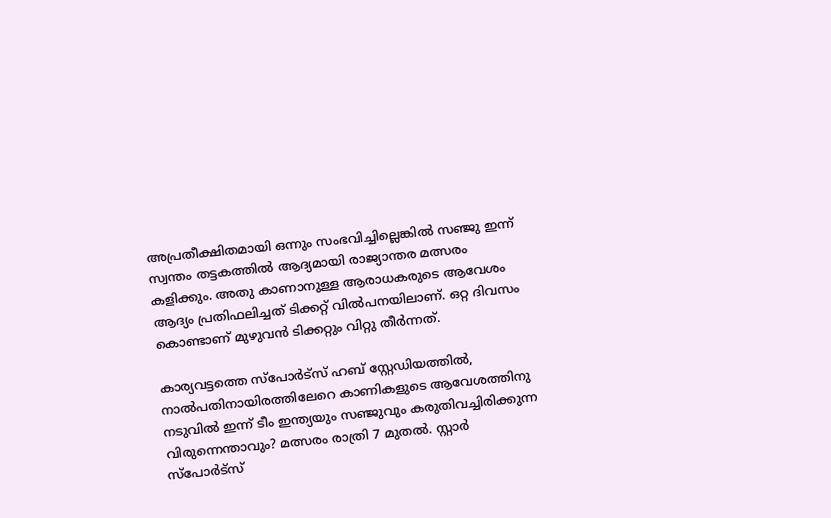അപ്രതീക്ഷിതമായി ഒന്നും സംഭവിച്ചില്ലെങ്കിൽ സഞ്ജു ഇന്ന് സ്വന്തം തട്ടകത്തിൽ ആദ്യമായി രാജ്യാന്തര മത്സരം കളിക്കും. അതു കാണാനുള്ള ആരാധകരുടെ ആവേശം ആദ്യം പ്രതിഫലിച്ചത് ടിക്കറ്റ് വിൽപനയിലാണ്. ഒറ്റ ദിവസം കൊണ്ടാണ് മുഴുവൻ ടിക്കറ്റും വിറ്റു തീർന്നത്.

കാര്യവട്ടത്തെ സ്പോർട്സ് ഹബ് സ്റ്റേഡിയത്തിൽ, നാൽപതിനായിരത്തിലേറെ കാണികളുടെ ആവേശത്തിനു നടുവിൽ ഇന്ന് ടീം ഇന്ത്യയും സഞ്ജുവും കരുതിവച്ചിരിക്കുന്ന വിരുന്നെന്താവും? മത്സരം രാത്രി 7 മുതൽ. സ്റ്റാർ സ്പോർട്സ്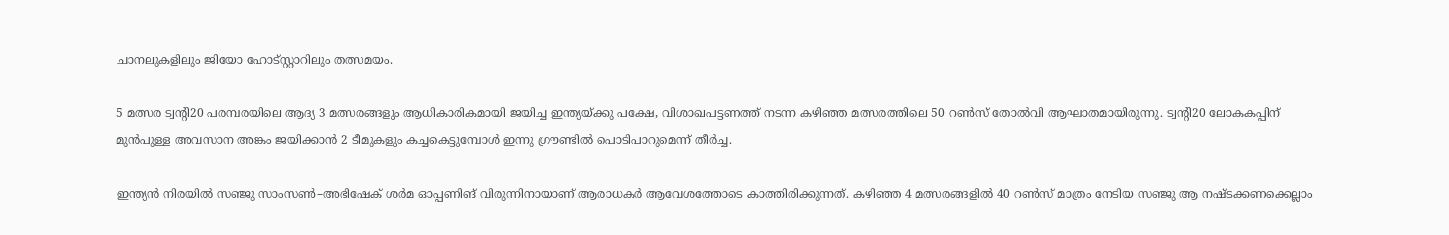ചാനലുകളിലും ജിയോ ഹോട്സ്റ്റാറിലും തത്സമയം.

5 മത്സര ട്വന്റി20 പരമ്പരയിലെ ആദ്യ 3 മത്സരങ്ങളും ആധികാരികമായി ജയിച്ച ഇന്ത്യയ്ക്കു പക്ഷേ, വിശാഖപട്ടണത്ത് നടന്ന കഴിഞ്ഞ മത്സരത്തിലെ 50 റൺസ് തോൽവി ആഘാതമായിരുന്നു. ട്വന്റി20 ലോകകപ്പിന് മുൻപുള്ള അവസാന അങ്കം ജയിക്കാൻ 2 ടീമുകളും കച്ചകെട്ടുമ്പോൾ ഇന്നു ഗ്രൗണ്ടിൽ പൊടിപാറുമെന്ന് തീർച്ച.

ഇന്ത്യൻ നിരയിൽ സഞ്ജു സാംസൺ–അഭിഷേക് ശർമ ഓപ്പണിങ് വിരുന്നിനായാണ് ആരാധകർ ആവേശത്തോടെ കാത്തിരിക്കുന്നത്. കഴിഞ്ഞ 4 മത്സരങ്ങളിൽ 40 റൺസ് മാത്രം നേടിയ സഞ്ജു ആ നഷ്ടക്കണക്കെല്ലാം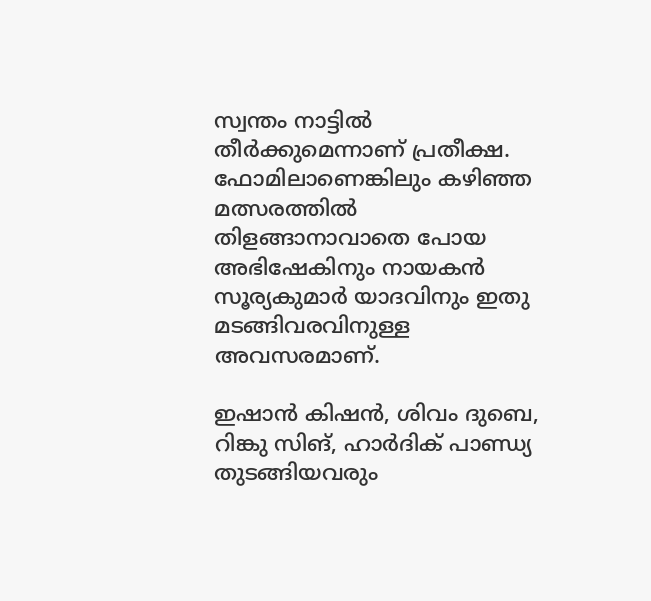സ്വന്തം നാട്ടിൽ തീർക്കുമെന്നാണ് പ്രതീക്ഷ. ഫോമിലാണെങ്കിലും കഴിഞ്ഞ മത്സരത്തിൽ തിളങ്ങാനാവാതെ പോയ അഭിഷേകിനും നായകൻ സൂര്യകുമാർ യാദവിനും ഇതു മടങ്ങിവരവിനുള്ള അവസരമാണ്.

ഇഷാൻ കിഷൻ, ശിവം ദുബെ, റിങ്കു സിങ്, ഹാർദിക് പാണ്ഡ്യ തുടങ്ങിയവരും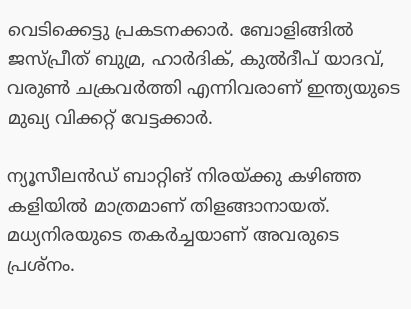വെടിക്കെട്ടു പ്രകടനക്കാർ. ബോളിങ്ങിൽ ജസ്പ്രീത് ബുമ്ര, ഹാർദിക്, കുൽദീപ് യാദവ്, വരുൺ ചക്രവർത്തി എന്നിവരാണ് ഇന്ത്യയുടെ മുഖ്യ വിക്കറ്റ് വേട്ടക്കാർ.

ന്യൂസീലൻഡ് ബാറ്റിങ് നിരയ്ക്കു കഴിഞ്ഞ കളിയിൽ മാത്രമാണ് തിളങ്ങാനായത്. മധ്യനിരയുടെ തകർച്ചയാണ് അവരുടെ പ്രശ്നം.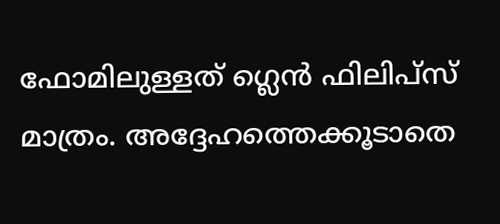ഫോമിലുള്ളത് ഗ്ലെൻ ഫിലിപ്സ് മാത്രം. അദ്ദേഹത്തെക്കൂടാതെ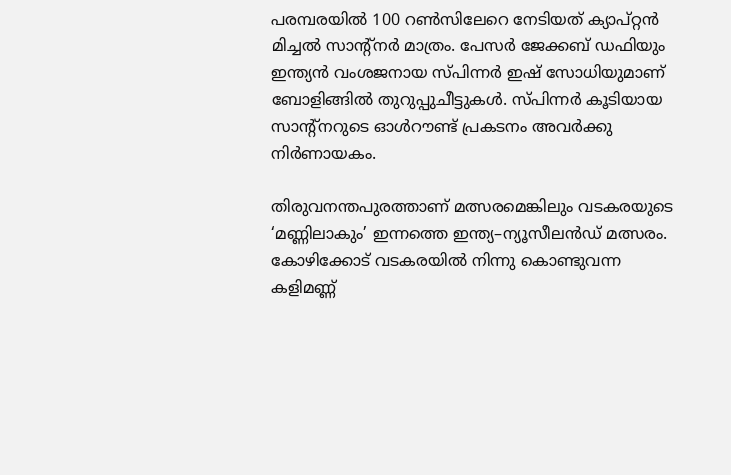പരമ്പരയിൽ 100 റൺസിലേറെ നേടിയത് ക്യാപ്റ്റൻ മിച്ചൽ സാന്റ്നർ മാത്രം. പേസർ ജേക്കബ് ഡഫിയും ഇന്ത്യൻ വംശജനായ സ്പിന്നർ ഇഷ് സോധിയുമാണ് ബോളിങ്ങിൽ തുറുപ്പുചീട്ടുകൾ. സ്പിന്നർ കൂടിയായ സാന്റ്നറുടെ ഓൾറൗണ്ട് പ്രകടനം അവർക്കു നിർണായകം.

തിരുവനന്തപുരത്താണ് മത്സരമെങ്കിലും വടകരയുടെ ‘മണ്ണിലാകും’ ഇന്നത്തെ ഇന്ത്യ–ന്യൂസീലൻഡ് മത്സരം. കോഴിക്കോട് വടകരയിൽ നിന്നു കൊണ്ടുവന്ന കളിമണ്ണ്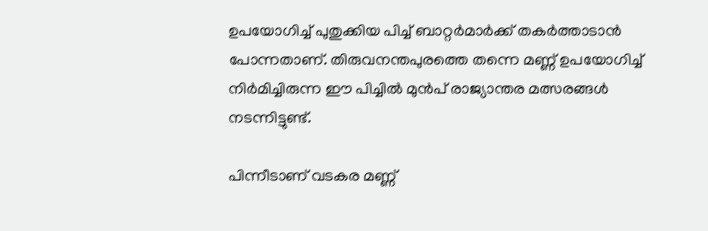ഉപയോഗിച്ച് പുതുക്കിയ പിച്ച് ബാറ്റർമാർക്ക് തകർത്താടാൻ പോന്നതാണ്. തിരുവനന്തപുരത്തെ തന്നെ മണ്ണ് ഉപയോഗിച്ച് നിർമിച്ചിരുന്ന ഈ പിച്ചിൽ മുൻപ് രാജ്യാന്തര മത്സരങ്ങൾ നടന്നിട്ടുണ്ട്.

പിന്നീടാണ് വടകര മണ്ണ്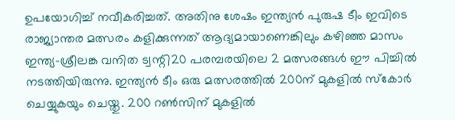ഉപയോഗിച്ച് നവീകരിച്ചത്. അതിനു ശേഷം ഇന്ത്യൻ പുരുഷ ടീം ഇവിടെ രാജ്യാന്തര മത്സരം കളിക്കുന്നത് ആദ്യമായാണെങ്കിലും കഴിഞ്ഞ മാസം ഇന്ത്യ–ശ്രീലങ്ക വനിത ട്വന്റി20 പരമ്പരയിലെ 2 മത്സരങ്ങൾ ഈ പിച്ചിൽ നടത്തിയിരുന്നു. ഇന്ത്യൻ ടീം ഒരു മത്സരത്തിൽ 200ന് മുകളിൽ സ്കോർ ചെയ്യുകയും ചെയ്തു. 200 റൺസിന് മുകളിൽ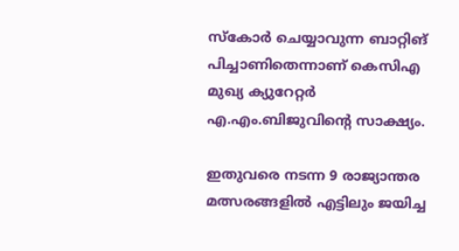സ്കോർ ചെയ്യാവുന്ന ബാറ്റിങ് പിച്ചാണിതെന്നാണ് കെസിഎ മുഖ്യ ക്യുറേറ്റർ എ.എം.ബിജുവിന്റെ സാക്ഷ്യം.

ഇതുവരെ നടന്ന 9 രാജ്യാന്തര മത്സരങ്ങളിൽ എട്ടിലും ജയിച്ച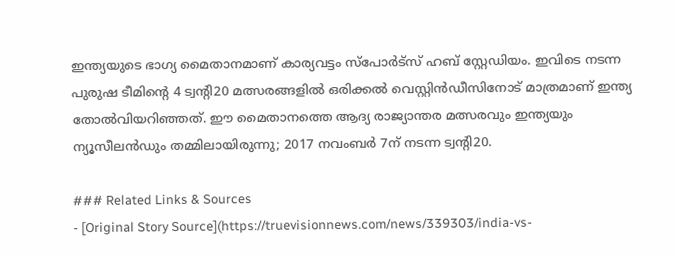ഇന്ത്യയുടെ ഭാഗ്യ മൈതാനമാണ് കാര്യവട്ടം സ്പോർട്സ് ഹബ് സ്റ്റേഡിയം. ഇവിടെ നടന്ന പുരുഷ ടീമിന്റെ 4 ട്വന്റി20 മത്സരങ്ങളിൽ ഒരിക്കൽ വെസ്റ്റിൻഡീസിനോട് മാത്രമാണ് ഇന്ത്യ തോൽവിയറിഞ്ഞത്. ഈ മൈതാനത്തെ ആദ്യ രാജ്യാന്തര മത്സരവും ഇന്ത്യയും ന്യൂസീലൻഡും തമ്മിലായിരുന്നു; 2017 നവംബർ 7ന് നടന്ന ട്വന്റി20.

### Related Links & Sources
- [Original Story Source](https://truevisionnews.com/news/339303/india-vs-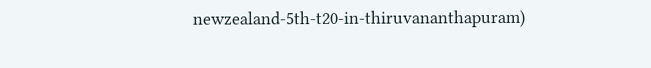newzealand-5th-t20-in-thiruvananthapuram)